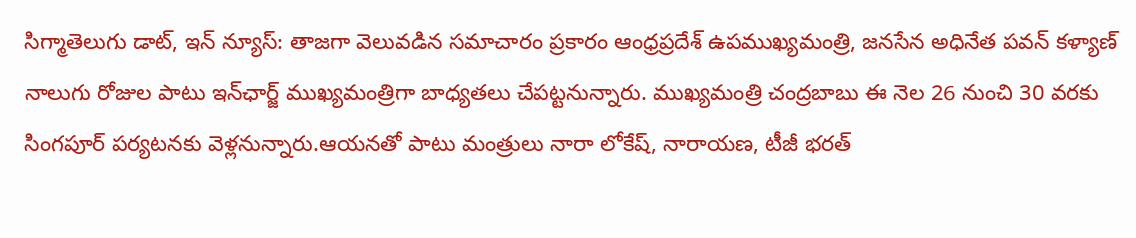సిగ్మాతెలుగు డాట్, ఇన్ న్యూస్: తాజగా వెలువడిన సమాచారం ప్రకారం ఆంధ్రప్రదేశ్ ఉపముఖ్యమంత్రి, జనసేన అధినేత పవన్ కళ్యాణ్ నాలుగు రోజుల పాటు ఇన్‌ఛార్జ్ ముఖ్యమంత్రిగా బాధ్యతలు చేపట్టనున్నారు. ముఖ్యమంత్రి చంద్రబాబు ఈ నెల 26 నుంచి 30 వరకు సింగపూర్ పర్యటనకు వెళ్లనున్నారు.ఆయనతో పాటు మంత్రులు నారా లోకేష్, నారాయణ, టీజీ భరత్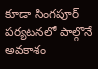కూడా సింగపూర్ పర్యటనలో పాల్గొనే అవకాశం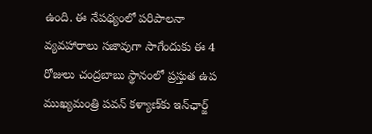ఉంది. ఈ నేపథ్యంలో పరిపాలనా వ్యవహారాలు సజావుగా సాగేందుకు ఈ 4 రోజులు చంద్రబాబు స్థానంలో ప్రస్తుత ఉప ముఖ్యమంత్రి పవన్ కళ్యాణ్‌కు ఇన్‌ఛార్జ్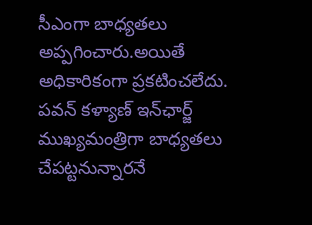సీఎంగా బాధ్యతలు అప్పగించారు.అయితే అధికారికంగా ప్రకటించలేదు. పవన్ కళ్యాణ్ ఇన్‌ఛార్జ్ ముఖ్యమంత్రిగా బాధ్యతలు చేపట్టనున్నారనే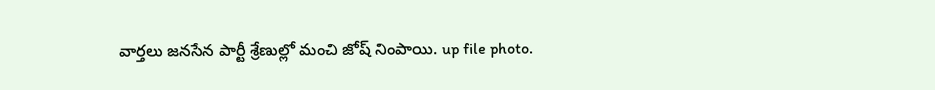వార్తలు జనసేన పార్టీ శ్రేణుల్లో మంచి జోష్ నింపాయి. up file photo.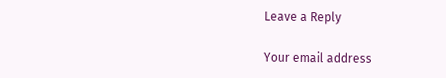Leave a Reply

Your email address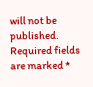will not be published. Required fields are marked *